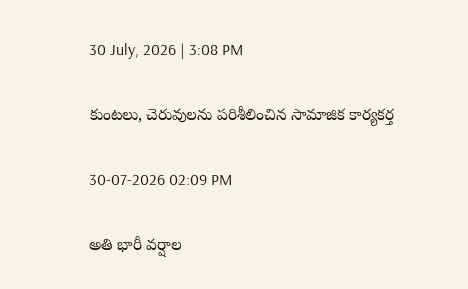30 July, 2026 | 3:08 PM

కుంటలు, చెరువులను పరిశీలించిన సామాజిక కార్యకర్త

30-07-2026 02:09 PM

అతి భారీ వర్షాల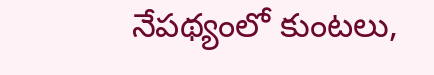నేపథ్యంలో కుంటలు,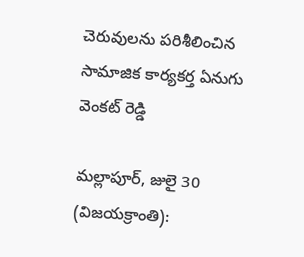చెరువులను పరిశీలించిన సామాజిక కార్యకర్త ఏనుగు వెంకట్ రెడ్డి

మల్లాపూర్, జులై 30 (విజయక్రాంతి):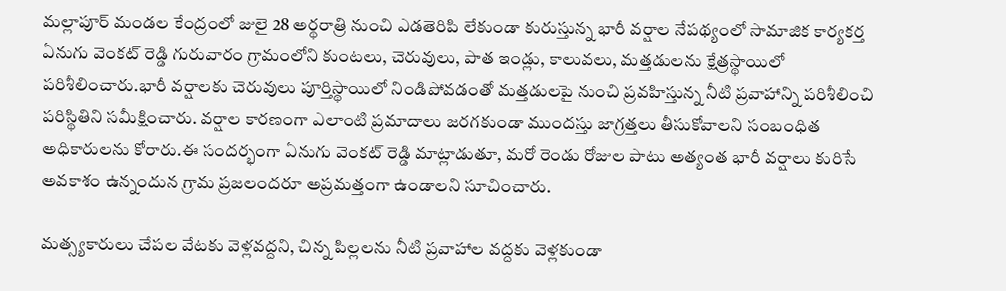మల్లాపూర్ మండల కేంద్రంలో జులై 28 అర్థరాత్రి నుంచి ఎడతెరిపి లేకుండా కురుస్తున్న భారీ వర్షాల నేపథ్యంలో సామాజిక కార్యకర్త ఏనుగు వెంకట్ రెడ్డి గురువారం గ్రామంలోని కుంటలు, చెరువులు, పాత ఇండ్లు, కాలువలు, మత్తడులను క్షేత్రస్థాయిలో పరిశీలించారు.భారీ వర్షాలకు చెరువులు పూర్తిస్థాయిలో నిండిపోవడంతో మత్తడులపై నుంచి ప్రవహిస్తున్న నీటి ప్రవాహాన్ని పరిశీలించి పరిస్థితిని సమీక్షించారు. వర్షాల కారణంగా ఎలాంటి ప్రమాదాలు జరగకుండా ముందస్తు జాగ్రత్తలు తీసుకోవాలని సంబంధిత అధికారులను కోరారు.ఈ సందర్భంగా ఏనుగు వెంకట్ రెడ్డి మాట్లాడుతూ, మరో రెండు రోజుల పాటు అత్యంత భారీ వర్షాలు కురిసే అవకాశం ఉన్నందున గ్రామ ప్రజలందరూ అప్రమత్తంగా ఉండాలని సూచించారు.

మత్స్యకారులు చేపల వేటకు వెళ్లవద్దని, చిన్న పిల్లలను నీటి ప్రవాహాల వద్దకు వెళ్లకుండా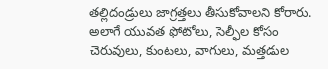తల్లిదండ్రులు జాగ్రత్తలు తీసుకోవాలని కోరారు. అలాగే యువత ఫోటోలు, సెల్ఫీల కోసం చెరువులు, కుంటలు, వాగులు, మత్తడుల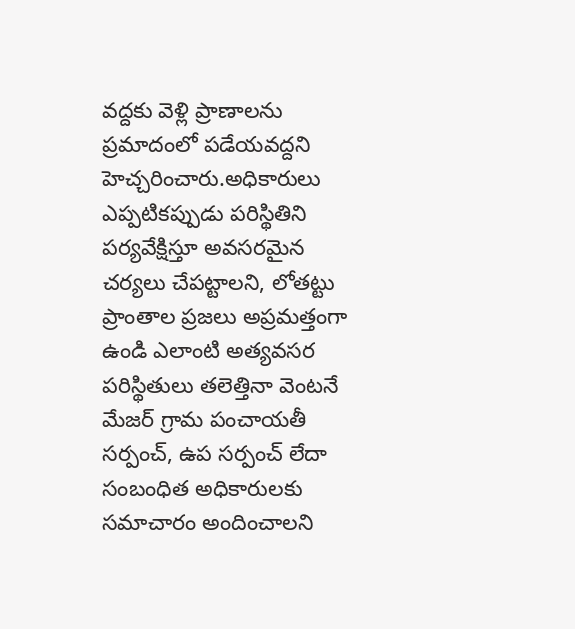వద్దకు వెళ్లి ప్రాణాలను ప్రమాదంలో పడేయవద్దని హెచ్చరించారు.అధికారులు ఎప్పటికప్పుడు పరిస్థితిని పర్యవేక్షిస్తూ అవసరమైన చర్యలు చేపట్టాలని, లోతట్టు ప్రాంతాల ప్రజలు అప్రమత్తంగా ఉండి ఎలాంటి అత్యవసర పరిస్థితులు తలెత్తినా వెంటనే మేజర్ గ్రామ పంచాయతీ సర్పంచ్, ఉప సర్పంచ్ లేదా సంబంధిత అధికారులకు సమాచారం అందించాలని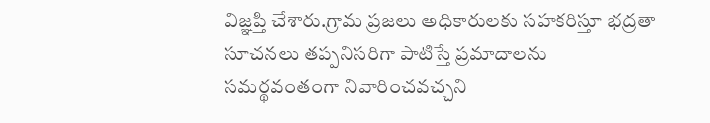విజ్ఞప్తి చేశారు.గ్రామ ప్రజలు అధికారులకు సహకరిస్తూ భద్రతా సూచనలు తప్పనిసరిగా పాటిస్తే ప్రమాదాలను సమర్థవంతంగా నివారించవచ్చని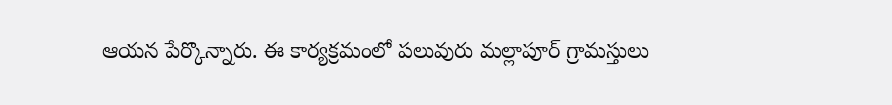ఆయన పేర్కొన్నారు. ఈ కార్యక్రమంలో పలువురు మల్లాపూర్ గ్రామస్తులు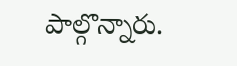పాల్గొన్నారు.